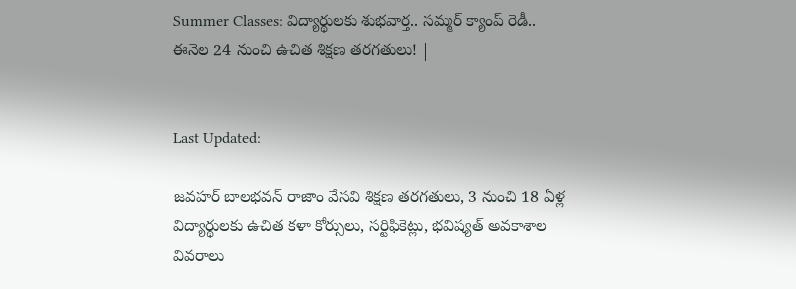Summer Classes: విద్యార్థులకు శుభవార్త.. సమ్మర్ క్యాంప్ రెడీ.. ఈనెల 24 నుంచి ఉచిత శిక్షణ తరగతులు! |


Last Updated:

జవహర్ బాలభవన్ రాజాం వేసవి శిక్షణ తరగతులు, 3 నుంచి 18 ఏళ్ల విద్యార్థులకు ఉచిత కళా కోర్సులు, సర్టిఫికెట్లు, భవిష్యత్ అవకాశాల వివరాలు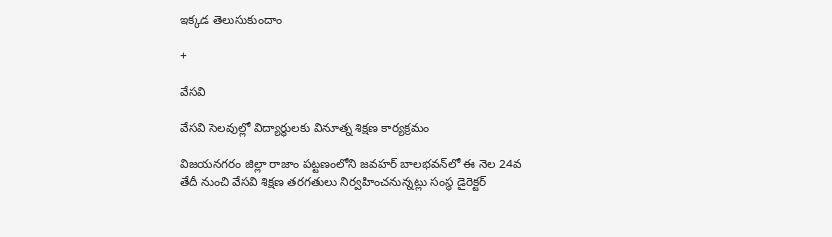ఇక్కడ తెలుసుకుందాం

+

వేసవి

వేసవి సెలవుల్లో విద్యార్థులకు వినూత్న శిక్షణ కార్యక్రమం

విజయనగరం జిల్లా రాజాం పట్టణంలోని జవహర్ బాలభవన్‌లో ఈ నెల 24వ తేదీ నుంచి వేసవి శిక్షణ తరగతులు నిర్వహించనున్నట్లు సంస్థ డైరెక్టర్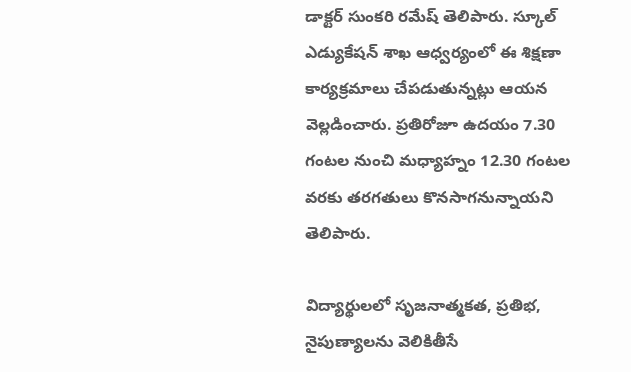డాక్టర్ సుంకరి రమేష్ తెలిపారు. స్కూల్ ఎడ్యుకేషన్ శాఖ ఆధ్వర్యంలో ఈ శిక్షణా కార్యక్రమాలు చేపడుతున్నట్లు ఆయన వెల్లడించారు. ప్రతిరోజూ ఉదయం 7.30 గంటల నుంచి మధ్యాహ్నం 12.30 గంటల వరకు తరగతులు కొనసాగనున్నాయని తెలిపారు.

విద్యార్థులలో సృజనాత్మకత, ప్రతిభ, నైపుణ్యాలను వెలికితీసే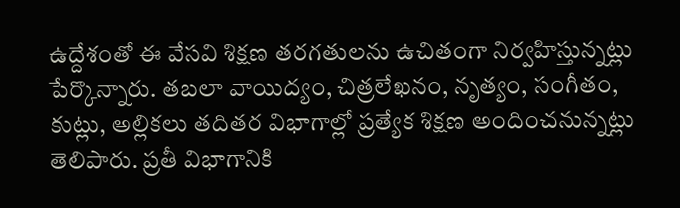ఉద్దేశంతో ఈ వేసవి శిక్షణ తరగతులను ఉచితంగా నిర్వహిస్తున్నట్లు పేర్కొన్నారు. తబలా వాయిద్యం, చిత్రలేఖనం, నృత్యం, సంగీతం, కుట్లు, అల్లికలు తదితర విభాగాల్లో ప్రత్యేక శిక్షణ అందించనున్నట్లు తెలిపారు. ప్రతీ విభాగానికి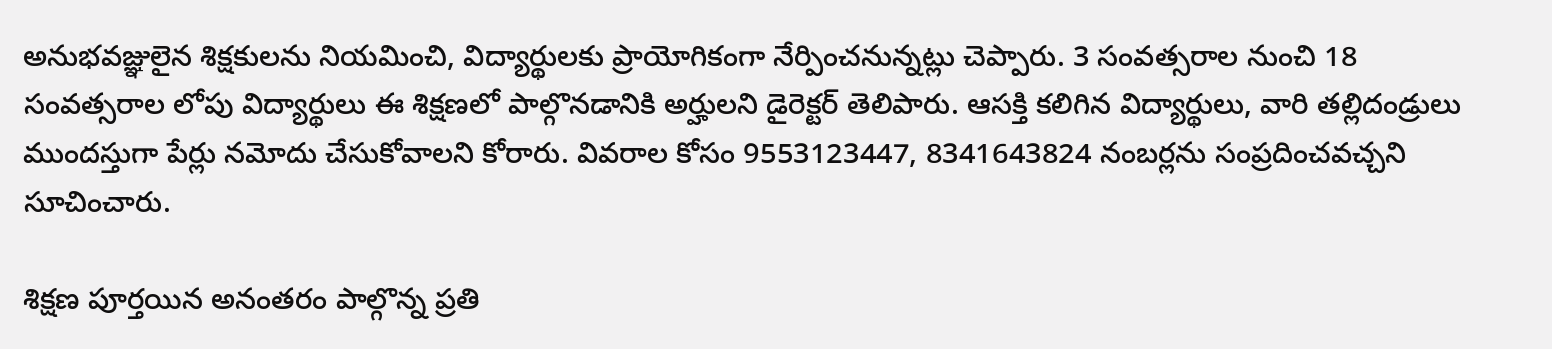అనుభవజ్ఞులైన శిక్షకులను నియమించి, విద్యార్థులకు ప్రాయోగికంగా నేర్పించనున్నట్లు చెప్పారు. 3 సంవత్సరాల నుంచి 18 సంవత్సరాల లోపు విద్యార్థులు ఈ శిక్షణలో పాల్గొనడానికి అర్హులని డైరెక్టర్ తెలిపారు. ఆసక్తి కలిగిన విద్యార్థులు, వారి తల్లిదండ్రులు ముందస్తుగా పేర్లు నమోదు చేసుకోవాలని కోరారు. వివరాల కోసం 9553123447, 8341643824 నంబర్లను సంప్రదించవచ్చని సూచించారు.

శిక్షణ పూర్తయిన అనంతరం పాల్గొన్న ప్రతి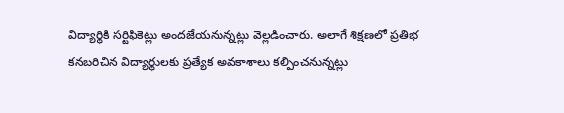విద్యార్థికి సర్టిఫికెట్లు అందజేయనున్నట్లు వెల్లడించారు. అలాగే శిక్షణలో ప్రతిభ కనబరిచిన విద్యార్థులకు ప్రత్యేక అవకాశాలు కల్పించనున్నట్లు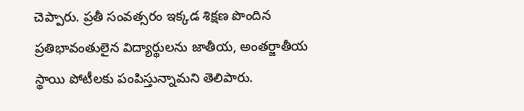చెప్పారు. ప్రతీ సంవత్సరం ఇక్కడ శిక్షణ పొందిన ప్రతిభావంతులైన విద్యార్థులను జాతీయ, అంతర్జాతీయ స్థాయి పోటీలకు పంపిస్తున్నామని తెలిపారు.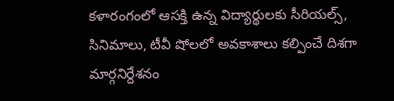కళారంగంలో ఆసక్తి ఉన్న విద్యార్థులకు సీరియల్స్, సినిమాలు, టీవీ షోలలో అవకాశాలు కల్పించే దిశగా మార్గనిర్దేశనం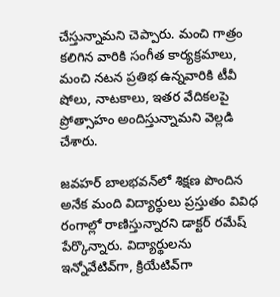చేస్తున్నామని చెప్పారు. మంచి గాత్రం కలిగిన వారికి సంగీత కార్యక్రమాలు, మంచి నటన ప్రతిభ ఉన్నవారికి టీవీ షోలు, నాటకాలు, ఇతర వేదికలపై ప్రోత్సాహం అందిస్తున్నామని వెల్లడి చేశారు.

జవహర్ బాలభవన్‌లో శిక్షణ పొందిన అనేక మంది విద్యార్థులు ప్రస్తుతం వివిధ రంగాల్లో రాణిస్తున్నారని డాక్టర్ రమేష్ పేర్కొన్నారు. విద్యార్థులను ఇన్నోవేటివ్‌గా, క్రియేటివ్‌గా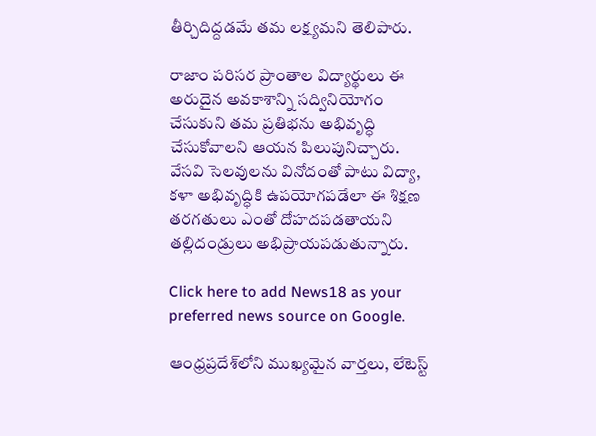తీర్చిదిద్దడమే తమ లక్ష్యమని తెలిపారు.

రాజాం పరిసర ప్రాంతాల విద్యార్థులు ఈ అరుదైన అవకాశాన్ని సద్వినియోగం చేసుకుని తమ ప్రతిభను అభివృద్ధి చేసుకోవాలని ఆయన పిలుపునిచ్చారు. వేసవి సెలవులను వినోదంతో పాటు విద్యా, కళా అభివృద్ధికి ఉపయోగపడేలా ఈ శిక్షణ తరగతులు ఎంతో దోహదపడతాయని తల్లిదండ్రులు అభిప్రాయపడుతున్నారు.

Click here to add News18 as your preferred news source on Google.

ఆంధ్రప్రదేశ్‌లోని ముఖ్యమైన వార్తలు, లేటెస్ట్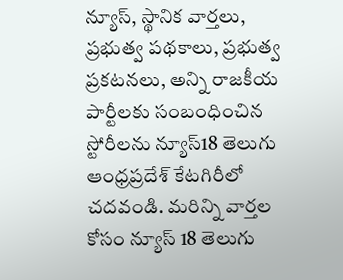న్యూస్, స్థానిక వార్తలు, ప్రభుత్వ పథకాలు, ప్రభుత్వ ప్రకటనలు, అన్ని రాజకీయ పార్టీలకు సంబంధించిన స్టోరీలను న్యూస్18 తెలుగు ఆంధ్రప్రదేశ్ కేటగిరీలో చదవండి. మరిన్ని వార్తల కోసం న్యూస్ 18 తెలుగు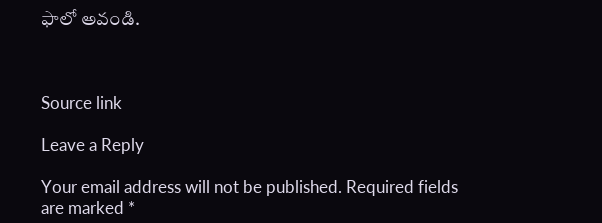ఫాలో అవండి.



Source link

Leave a Reply

Your email address will not be published. Required fields are marked *